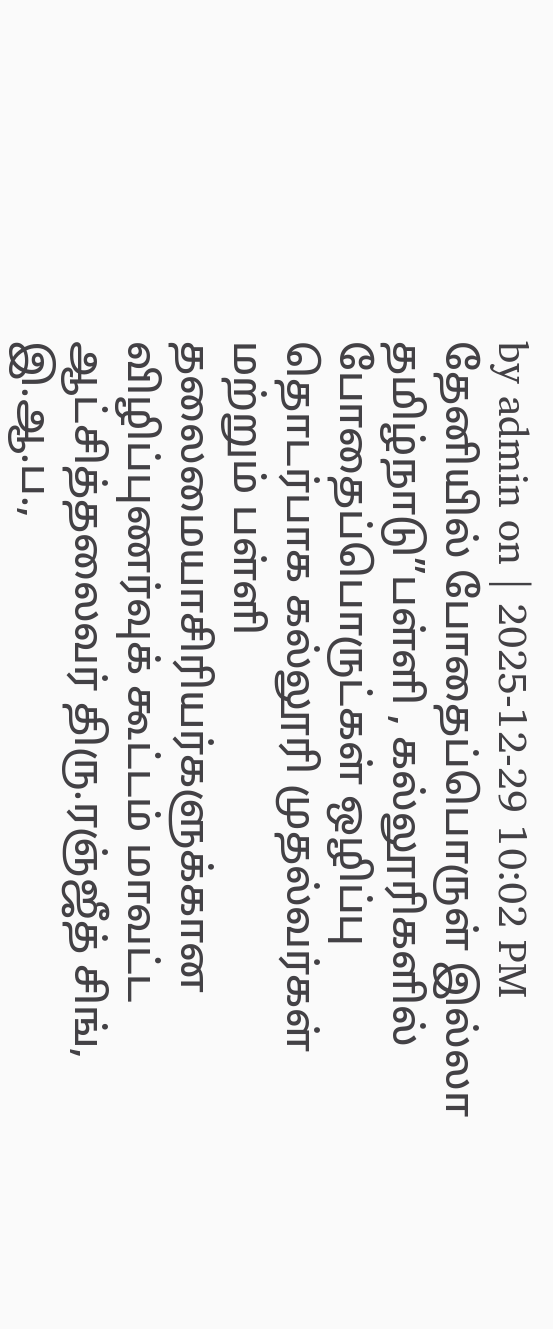by admin on | 2025-12-29 10:02 PM
தேனியில் போதைப்பொருள் இல்லா தமிழ்நாடு”பள்ளி , கல்லூரிகளில் போதைப்பொருட்கள் ஒழிப்பு தொடர்பாக கல்லூரி முதல்வர்கள் மற்றும் பள்ளி தலைமையாசிரியர்களுக்கான விழிப்புணர்வுக் கூட்டம் மாவட்ட ஆட்சித்தலைவர் திரு.ரஞ்ஜீத் சிங், இ.ஆ.ப.,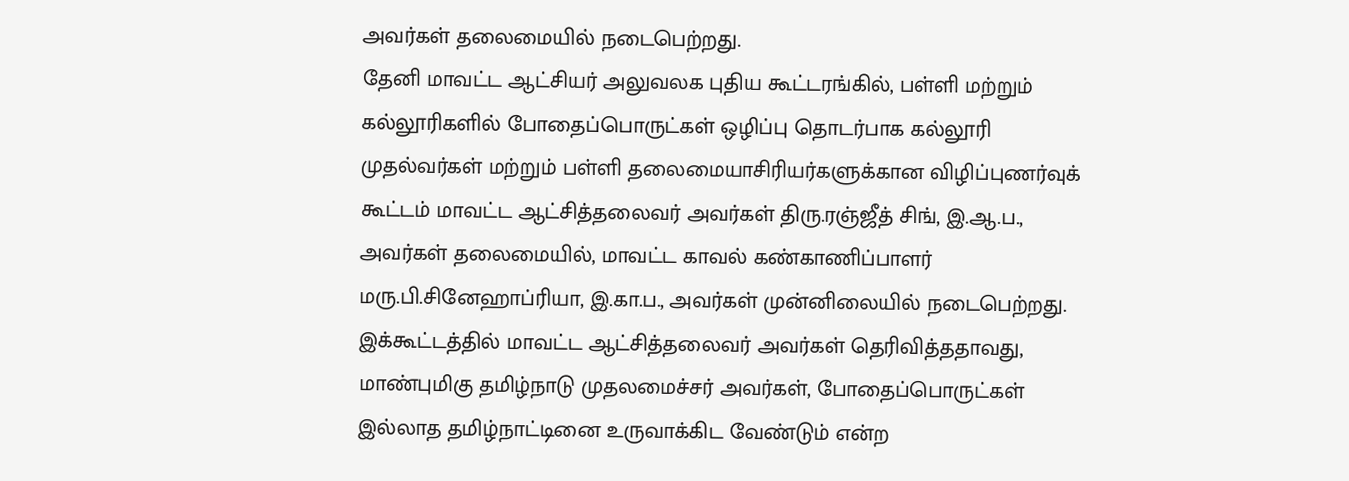அவர்கள் தலைமையில் நடைபெற்றது.
தேனி மாவட்ட ஆட்சியர் அலுவலக புதிய கூட்டரங்கில், பள்ளி மற்றும் கல்லூரிகளில் போதைப்பொருட்கள் ஒழிப்பு தொடர்பாக கல்லூரி முதல்வர்கள் மற்றும் பள்ளி தலைமையாசிரியர்களுக்கான விழிப்புணர்வுக் கூட்டம் மாவட்ட ஆட்சித்தலைவர் அவர்கள் திரு.ரஞ்ஜீத் சிங், இ.ஆ.ப., அவர்கள் தலைமையில், மாவட்ட காவல் கண்காணிப்பாளர் மரு.பி.சினேஹாப்ரியா, இ.கா.ப., அவர்கள் முன்னிலையில் நடைபெற்றது. இக்கூட்டத்தில் மாவட்ட ஆட்சித்தலைவர் அவர்கள் தெரிவித்ததாவது, மாண்புமிகு தமிழ்நாடு முதலமைச்சர் அவர்கள், போதைப்பொருட்கள் இல்லாத தமிழ்நாட்டினை உருவாக்கிட வேண்டும் என்ற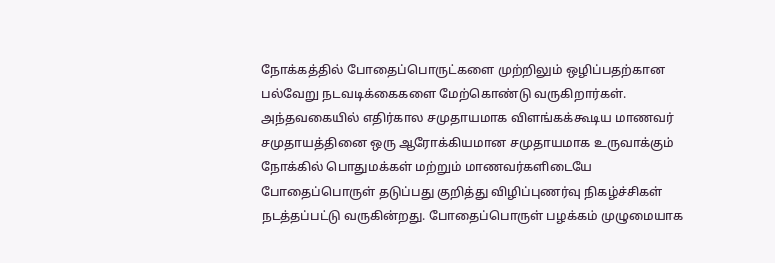நோக்கத்தில் போதைப்பொருட்களை முற்றிலும் ஒழிப்பதற்கான பல்வேறு நடவடிக்கைகளை மேற்கொண்டு வருகிறார்கள். அந்தவகையில் எதிர்கால சமுதாயமாக விளங்கக்கூடிய மாணவர் சமுதாயத்தினை ஒரு ஆரோக்கியமான சமுதாயமாக உருவாக்கும் நோக்கில் பொதுமக்கள் மற்றும் மாணவர்களிடையே போதைப்பொருள் தடுப்பது குறித்து விழிப்புணர்வு நிகழ்ச்சிகள் நடத்தப்பட்டு வருகின்றது. போதைப்பொருள் பழக்கம் முழுமையாக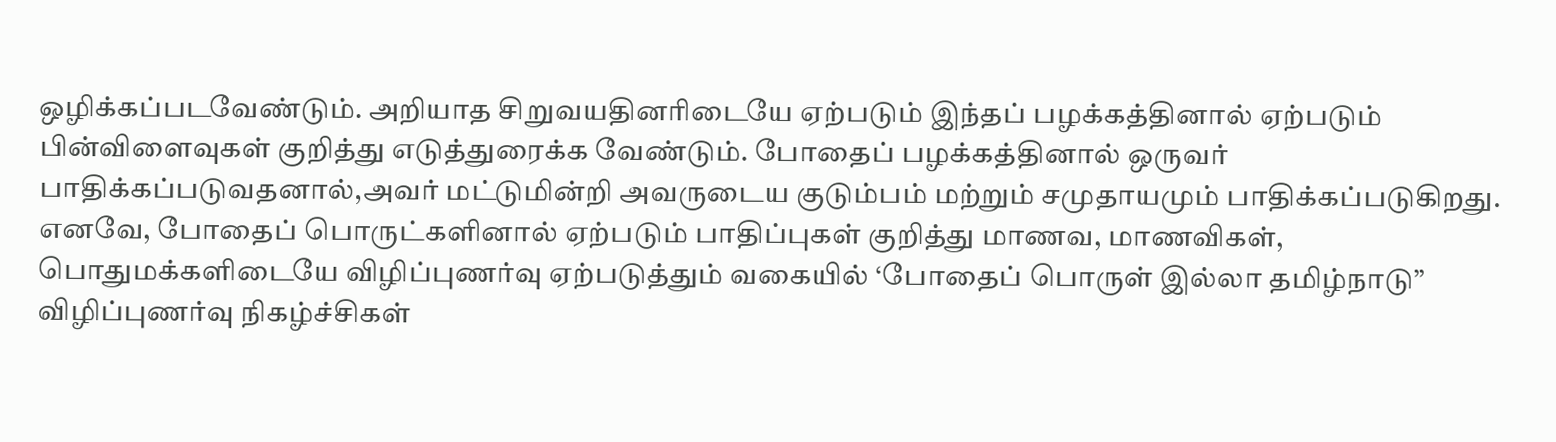ஒழிக்கப்படவேண்டும். அறியாத சிறுவயதினரிடையே ஏற்படும் இந்தப் பழக்கத்தினால் ஏற்படும் பின்விளைவுகள் குறித்து எடுத்துரைக்க வேண்டும். போதைப் பழக்கத்தினால் ஒருவர் பாதிக்கப்படுவதனால்,அவர் மட்டுமின்றி அவருடைய குடும்பம் மற்றும் சமுதாயமும் பாதிக்கப்படுகிறது. எனவே, போதைப் பொருட்களினால் ஏற்படும் பாதிப்புகள் குறித்து மாணவ, மாணவிகள், பொதுமக்களிடையே விழிப்புணர்வு ஏற்படுத்தும் வகையில் ‘போதைப் பொருள் இல்லா தமிழ்நாடு” விழிப்புணர்வு நிகழ்ச்சிகள்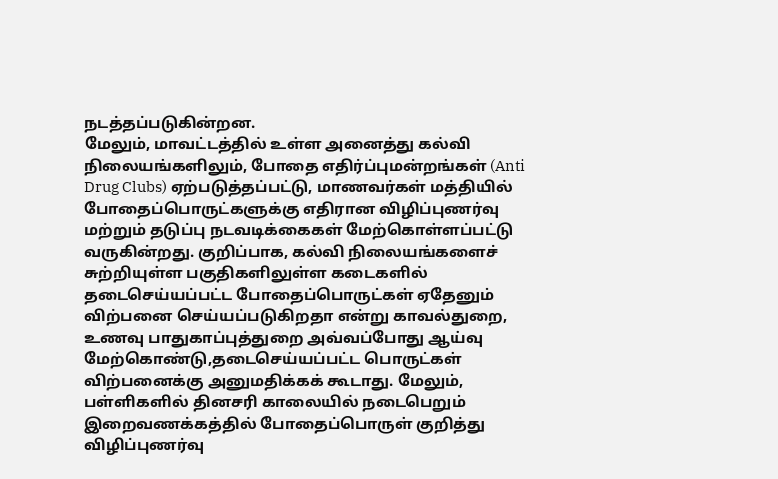நடத்தப்படுகின்றன.
மேலும், மாவட்டத்தில் உள்ள அனைத்து கல்வி நிலையங்களிலும், போதை எதிர்ப்புமன்றங்கள் (Anti Drug Clubs) ஏற்படுத்தப்பட்டு, மாணவர்கள் மத்தியில் போதைப்பொருட்களுக்கு எதிரான விழிப்புணர்வு மற்றும் தடுப்பு நடவடிக்கைகள் மேற்கொள்ளப்பட்டு வருகின்றது. குறிப்பாக, கல்வி நிலையங்களைச் சுற்றியுள்ள பகுதிகளிலுள்ள கடைகளில் தடைசெய்யப்பட்ட போதைப்பொருட்கள் ஏதேனும் விற்பனை செய்யப்படுகிறதா என்று காவல்துறை, உணவு பாதுகாப்புத்துறை அவ்வப்போது ஆய்வு மேற்கொண்டு,தடைசெய்யப்பட்ட பொருட்கள் விற்பனைக்கு அனுமதிக்கக் கூடாது. மேலும், பள்ளிகளில் தினசரி காலையில் நடைபெறும் இறைவணக்கத்தில் போதைப்பொருள் குறித்து விழிப்புணர்வு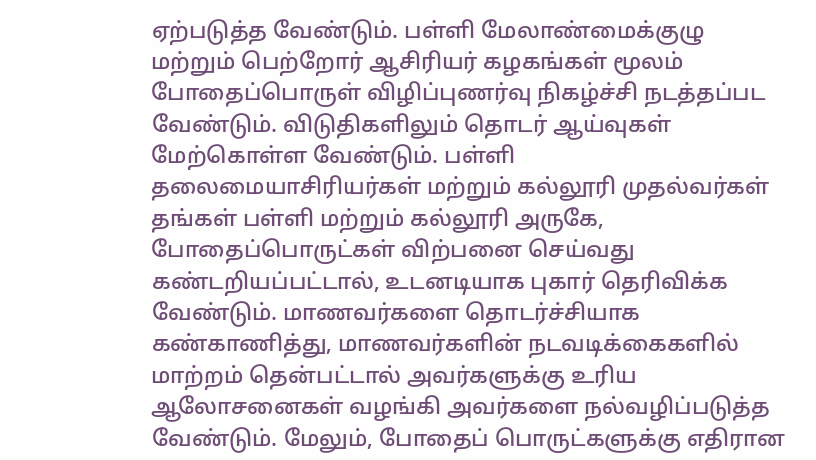ஏற்படுத்த வேண்டும். பள்ளி மேலாண்மைக்குழு மற்றும் பெற்றோர் ஆசிரியர் கழகங்கள் மூலம் போதைப்பொருள் விழிப்புணர்வு நிகழ்ச்சி நடத்தப்பட வேண்டும். விடுதிகளிலும் தொடர் ஆய்வுகள் மேற்கொள்ள வேண்டும். பள்ளி தலைமையாசிரியர்கள் மற்றும் கல்லூரி முதல்வர்கள் தங்கள் பள்ளி மற்றும் கல்லூரி அருகே, போதைப்பொருட்கள் விற்பனை செய்வது கண்டறியப்பட்டால், உடனடியாக புகார் தெரிவிக்க வேண்டும். மாணவர்களை தொடர்ச்சியாக கண்காணித்து, மாணவர்களின் நடவடிக்கைகளில் மாற்றம் தென்பட்டால் அவர்களுக்கு உரிய ஆலோசனைகள் வழங்கி அவர்களை நல்வழிப்படுத்த வேண்டும். மேலும், போதைப் பொருட்களுக்கு எதிரான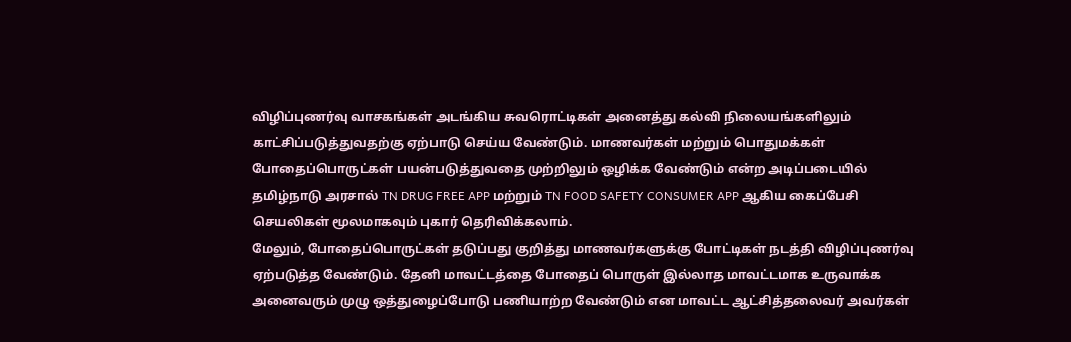விழிப்புணர்வு வாசகங்கள் அடங்கிய சுவரொட்டிகள் அனைத்து கல்வி நிலையங்களிலும் காட்சிப்படுத்துவதற்கு ஏற்பாடு செய்ய வேண்டும். மாணவர்கள் மற்றும் பொதுமக்கள் போதைப்பொருட்கள் பயன்படுத்துவதை முற்றிலும் ஒழிக்க வேண்டும் என்ற அடிப்படையில் தமிழ்நாடு அரசால் TN DRUG FREE APP மற்றும் TN FOOD SAFETY CONSUMER APP ஆகிய கைப்பேசி செயலிகள் மூலமாகவும் புகார் தெரிவிக்கலாம்.
மேலும், போதைப்பொருட்கள் தடுப்பது குறித்து மாணவர்களுக்கு போட்டிகள் நடத்தி விழிப்புணர்வு ஏற்படுத்த வேண்டும். தேனி மாவட்டத்தை போதைப் பொருள் இல்லாத மாவட்டமாக உருவாக்க அனைவரும் முழு ஒத்துழைப்போடு பணியாற்ற வேண்டும் என மாவட்ட ஆட்சித்தலைவர் அவர்கள்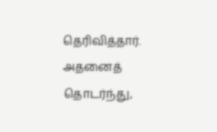தெரிவித்தார். அதனைத் தொடர்ந்து,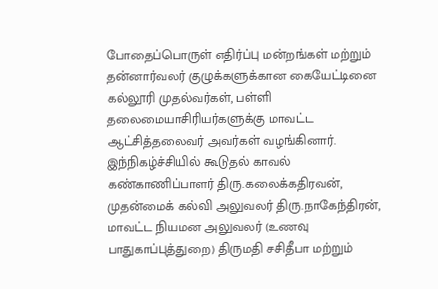போதைப்பொருள் எதிர்ப்பு மன்றங்கள் மற்றும் தன்னார்வலர் குழுக்களுக்கான கையேட்டினை கல்லூரி முதல்வர்கள், பள்ளி தலைமையாசிரியர்களுக்கு மாவட்ட ஆட்சித்தலைவர் அவர்கள் வழங்கினார். இந்நிகழ்ச்சியில் கூடுதல் காவல் கண்காணிப்பாளர் திரு.கலைக்கதிரவன், முதன்மைக் கல்வி அலுவலர் திரு.நாகேந்திரன், மாவட்ட நியமன அலுவலர் (உணவு பாதுகாப்புத்துறை) திருமதி சசிதீபா மற்றும்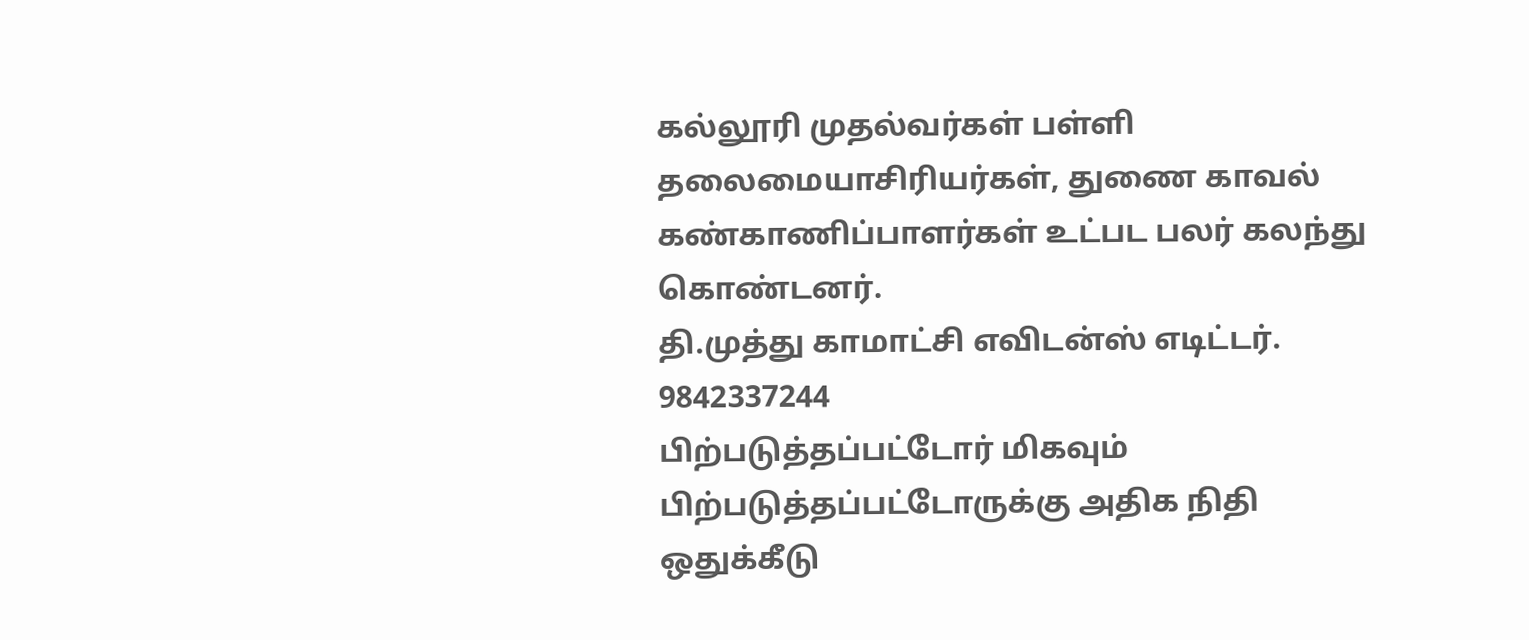கல்லூரி முதல்வர்கள் பள்ளி தலைமையாசிரியர்கள், துணை காவல் கண்காணிப்பாளர்கள் உட்பட பலர் கலந்து கொண்டனர்.
தி.முத்து காமாட்சி எவிடன்ஸ் எடிட்டர். 9842337244
பிற்படுத்தப்பட்டோர் மிகவும் பிற்படுத்தப்பட்டோருக்கு அதிக நிதி ஒதுக்கீடு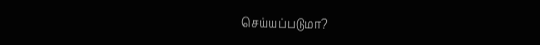செய்யப்படுமா?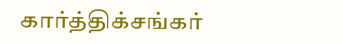கார்த்திக்சங்கர்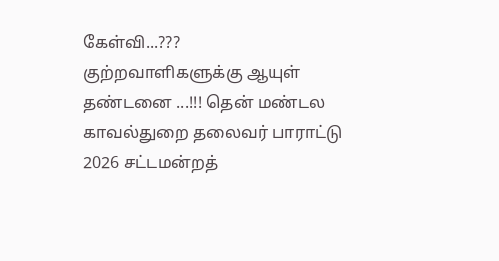கேள்வி...???
குற்றவாளிகளுக்கு ஆயுள் தண்டனை ...!!! தென் மண்டல காவல்துறை தலைவர் பாராட்டு
2026 சட்டமன்றத்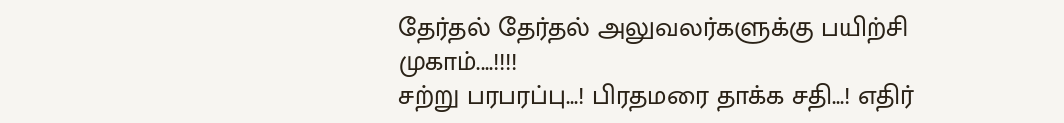தேர்தல் தேர்தல் அலுவலர்களுக்கு பயிற்சி முகாம்....!!!!
சற்று பரபரப்பு...! பிரதமரை தாக்க சதி...! எதிர்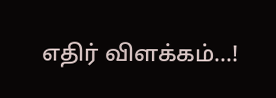எதிர் விளக்கம்...!